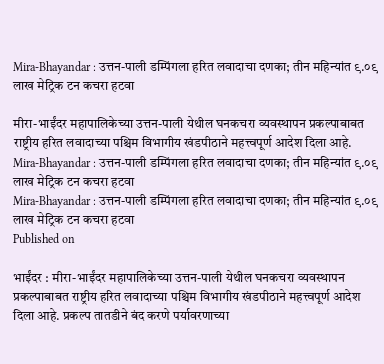Mira-Bhayandar : उत्तन-पाली डम्पिंगला हरित लवादाचा दणका; तीन महिन्यांत ९.०९ लाख मेट्रिक टन कचरा हटवा

मीरा-भाईंदर महापालिकेच्या उत्तन-पाली येथील घनकचरा व्यवस्थापन प्रकल्पाबाबत राष्ट्रीय हरित लवादाच्या पश्चिम विभागीय खंडपीठाने महत्त्वपूर्ण आदेश दिला आहे.
Mira-Bhayandar : उत्तन-पाली डम्पिंगला हरित लवादाचा दणका; तीन महिन्यांत ९.०९ लाख मेट्रिक टन कचरा हटवा
Mira-Bhayandar : उत्तन-पाली डम्पिंगला हरित लवादाचा दणका; तीन महिन्यांत ९.०९ लाख मेट्रिक टन कचरा हटवा
Published on

भाईंदर : मीरा-भाईंदर महापालिकेच्या उत्तन-पाली येथील घनकचरा व्यवस्थापन प्रकल्पाबाबत राष्ट्रीय हरित लवादाच्या पश्चिम विभागीय खंडपीठाने महत्त्वपूर्ण आदेश दिला आहे. प्रकल्प तातडीने बंद करणे पर्यावरणाच्या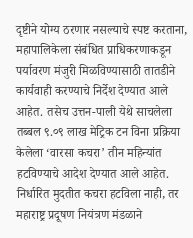दृष्टीने योग्य ठरणार नसल्याचे स्पष्ट करताना, महापालिकेला संबंधित प्राधिकरणाकडून पर्यावरण मंजुरी मिळविण्यासाठी तातडीने कार्यवाही करण्याचे निर्देश देण्यात आले आहेत. तसेच उत्तन-पाली येथे साचलेला तब्बल ९.०९ लाख मेट्रिक टन विना प्रक्रिया केलेला ‘वारसा कचरा’ तीन महिन्यांत हटविण्याचे आदेश देण्यात आले आहेत. निर्धारित मुदतीत कचरा हटविला नाही, तर महाराष्ट्र प्रदूषण नियंत्रण मंडळाने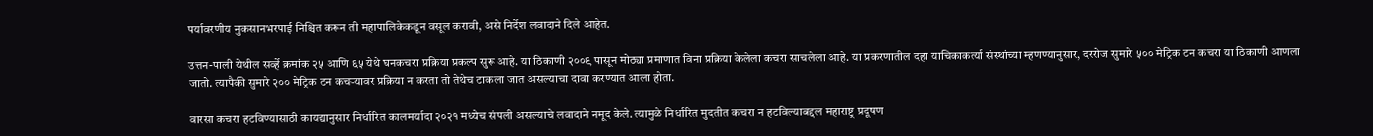पर्यावरणीय नुकसानभरपाई निश्चित करून ती महापालिकेकडून वसूल करावी, असे निर्देश लवादाने दिले आहेत.

उत्तन-पाली येथील सर्व्हे क्रमांक २५ आणि ६५ येथे घनकचरा प्रक्रिया प्रकल्प सुरू आहे. या ठिकाणी २००९ पासून मोठ्या प्रमाणात विना प्रक्रिया केलेला कचरा साचलेला आहे. या प्रकरणातील दहा याचिकाकर्त्या संस्थांच्या म्हणण्यानुसार, दररोज सुमारे ५०० मेट्रिक टन कचरा या ठिकाणी आणला जातो. त्यापैकी सुमारे २०० मेट्रिक टन कचऱ्यावर प्रक्रिया न करता तो तेथेच टाकला जात असल्याचा दावा करण्यात आला होता.

वारसा कचरा हटविण्यासाठी कायद्यानुसार निर्धारित कालमर्यादा २०२१ मध्येच संपली असल्याचे लवादाने नमूद केले. त्यामुळे निर्धारित मुदतीत कचरा न हटविल्याबद्दल महाराष्ट्र प्रदूषण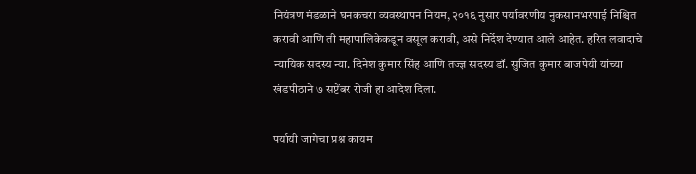नियंत्रण मंडळाने घनकचरा व्यवस्थापन नियम, २०१६ नुसार पर्यावरणीय नुकसानभरपाई निश्चित करावी आणि ती महापालिकेकडून वसूल करावी, असे निर्देश देण्यात आले आहेत. हरित लवादाचे न्यायिक सदस्य न्या. दिनेश कुमार सिंह आणि तज्ज्ञ सदस्य डॉ. सुजित कुमार बाजपेयी यांच्या खंडपीठाने ७ सप्टेंबर रोजी हा आदेश दिला.

पर्यायी जागेचा प्रश्न कायम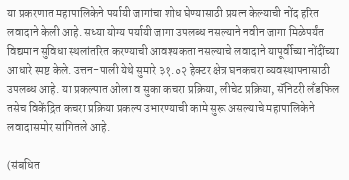या प्रकरणात महापालिकेने पर्यायी जागांचा शोध घेण्यासाठी प्रयत्न केल्याची नोंद हरित लवादाने केली आहे. सध्या योग्य पर्यायी जागा उपलब्ध नसल्याने नवीन जागा मिळेपर्यंत विद्यमान सुविधा स्थलांतरित करण्याची आवश्यकता नसल्याचे लवादाने यापूर्वीच्या नोंदींच्या आधारे स्पष्ट केले. उत्तन-पाली येथे सुमारे ३१.०२ हेक्टर क्षेत्र घनकचरा व्यवस्थापनासाठी उपलब्ध आहे. या प्रकल्पात ओला व सुका कचरा प्रक्रिया, लीचेट प्रक्रिया, सॅनिटरी लँडफिल तसेच विकेंद्रित कचरा प्रक्रिया प्रकल्प उभारण्याची कामे सुरू असल्याचे महापालिकेने लवादासमोर सांगितले आहे.

(संबधित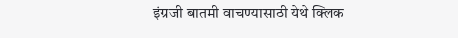इंग्रजी बातमी वाचण्यासाठी येथे क्लिक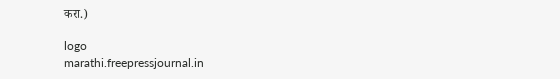करा.)

logo
marathi.freepressjournal.in